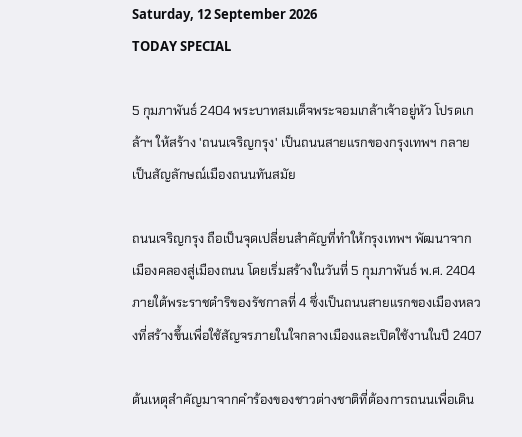Saturday, 12 September 2026
TODAY SPECIAL

5 กุมภาพันธ์ 2404 พระบาทสมเด็จพระจอมเกล้าเจ้าอยู่หัว โปรดเกล้าฯ ให้สร้าง 'ถนนเจริญกรุง' เป็นถนนสายแรกของกรุงเทพฯ กลายเป็นสัญลักษณ์เมืองถนนทันสมัย

ถนนเจริญกรุง ถือเป็นจุดเปลี่ยนสำคัญที่ทำให้กรุงเทพฯ พัฒนาจากเมืองคลองสู่เมืองถนน โดยเริ่มสร้างในวันที่ 5 กุมภาพันธ์ พ.ศ. 2404 ภายใต้พระราชดำริของรัชกาลที่ 4 ซึ่งเป็นถนนสายแรกของเมืองหลวงที่สร้างขึ้นเพื่อใช้สัญจรภายในใจกลางเมืองและเปิดใช้งานในปี 2407

ต้นเหตุสำคัญมาจากคำร้องของชาวต่างชาติที่ต้องการถนนเพื่อเดิน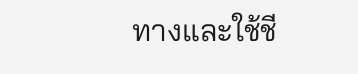ทางและใช้ชี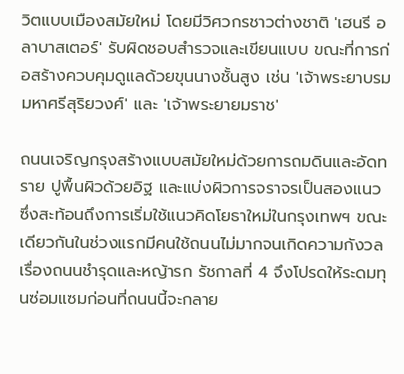วิตแบบเมืองสมัยใหม่ โดยมีวิศวกรชาวต่างชาติ 'เฮนรี อลาบาสเตอร์' รับผิดชอบสำรวจและเขียนแบบ ขณะที่การก่อสร้างควบคุมดูแลด้วยขุนนางชั้นสูง เช่น 'เจ้าพระยาบรมมหาศรีสุริยวงศ์' และ 'เจ้าพระยายมราช'

ถนนเจริญกรุงสร้างแบบสมัยใหม่ด้วยการถมดินและอัดทราย ปูพื้นผิวด้วยอิฐ และแบ่งผิวการจราจรเป็นสองแนว ซึ่งสะท้อนถึงการเริ่มใช้แนวคิดโยธาใหม่ในกรุงเทพฯ ขณะเดียวกันในช่วงแรกมีคนใช้ถนนไม่มากจนเกิดความกังวลเรื่องถนนชำรุดและหญ้ารก รัชกาลที่ 4 จึงโปรดให้ระดมทุนซ่อมแซมก่อนที่ถนนนี้จะกลาย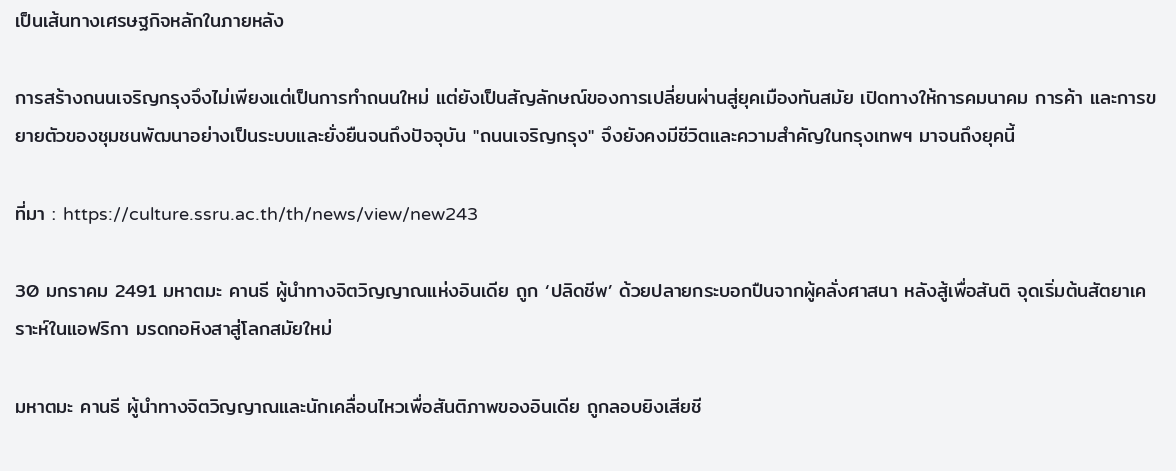เป็นเส้นทางเศรษฐกิจหลักในภายหลัง

การสร้างถนนเจริญกรุงจึงไม่เพียงแต่เป็นการทำถนนใหม่ แต่ยังเป็นสัญลักษณ์ของการเปลี่ยนผ่านสู่ยุคเมืองทันสมัย เปิดทางให้การคมนาคม การค้า และการขยายตัวของชุมชนพัฒนาอย่างเป็นระบบและยั่งยืนจนถึงปัจจุบัน "ถนนเจริญกรุง" จึงยังคงมีชีวิตและความสำคัญในกรุงเทพฯ มาจนถึงยุคนี้

ที่มา : https://culture.ssru.ac.th/th/news/view/new243

30 มกราคม 2491 มหาตมะ คานธี ผู้นำทางจิตวิญญาณแห่งอินเดีย ถูก ‘ปลิดชีพ’ ด้วยปลายกระบอกปืนจากผู้คลั่งศาสนา หลังสู้เพื่อสันติ จุดเริ่มต้นสัตยาเคราะห์ในแอฟริกา มรดกอหิงสาสู่โลกสมัยใหม่

มหาตมะ คานธี ผู้นำทางจิตวิญญาณและนักเคลื่อนไหวเพื่อสันติภาพของอินเดีย ถูกลอบยิงเสียชี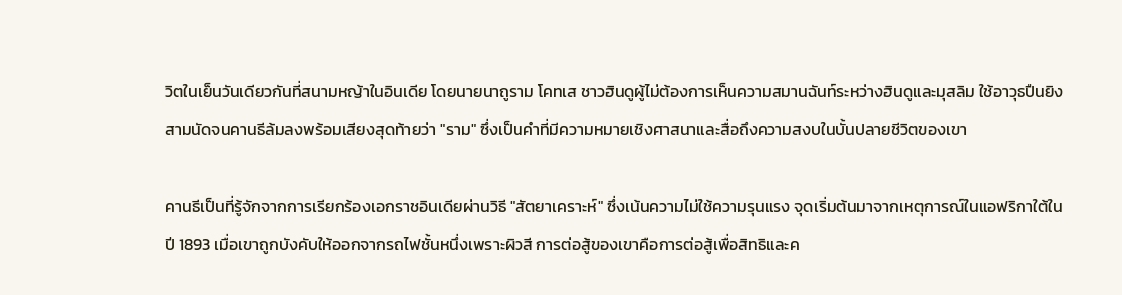วิตในเย็นวันเดียวกันที่สนามหญ้าในอินเดีย โดยนายนาถูราม โคทเส ชาวฮินดูผู้ไม่ต้องการเห็นความสมานฉันท์ระหว่างฮินดูและมุสลิม ใช้อาวุธปืนยิงสามนัดจนคานธีล้มลงพร้อมเสียงสุดท้ายว่า "ราม" ซึ่งเป็นคำที่มีความหมายเชิงศาสนาและสื่อถึงความสงบในบั้นปลายชีวิตของเขา

คานธีเป็นที่รู้จักจากการเรียกร้องเอกราชอินเดียผ่านวิธี "สัตยาเคราะห์" ซึ่งเน้นความไม่ใช้ความรุนแรง จุดเริ่มต้นมาจากเหตุการณ์ในแอฟริกาใต้ในปี 1893 เมื่อเขาถูกบังคับให้ออกจากรถไฟชั้นหนึ่งเพราะผิวสี การต่อสู้ของเขาคือการต่อสู้เพื่อสิทธิและค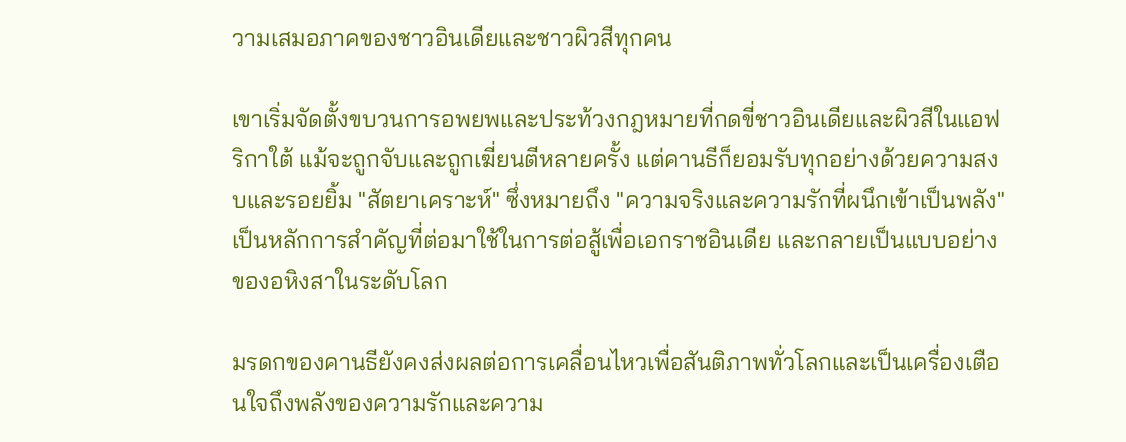วามเสมอภาคของชาวอินเดียและชาวผิวสีทุกคน

เขาเริ่มจัดตั้งขบวนการอพยพและประท้วงกฎหมายที่กดขี่ชาวอินเดียและผิวสีในแอฟริกาใต้ แม้จะถูกจับและถูกเฆี่ยนตีหลายครั้ง แต่คานธีก็ยอมรับทุกอย่างด้วยความสงบและรอยยิ้ม "สัตยาเคราะห์" ซึ่งหมายถึง "ความจริงและความรักที่ผนึกเข้าเป็นพลัง" เป็นหลักการสำคัญที่ต่อมาใช้ในการต่อสู้เพื่อเอกราชอินเดีย และกลายเป็นแบบอย่างของอหิงสาในระดับโลก

มรดกของคานธียังคงส่งผลต่อการเคลื่อนไหวเพื่อสันติภาพทั่วโลกและเป็นเครื่องเตือนใจถึงพลังของความรักและความ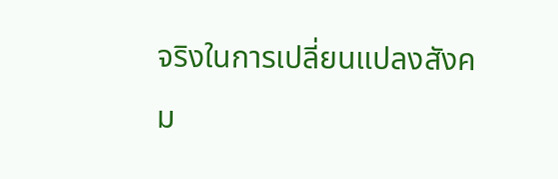จริงในการเปลี่ยนแปลงสังคม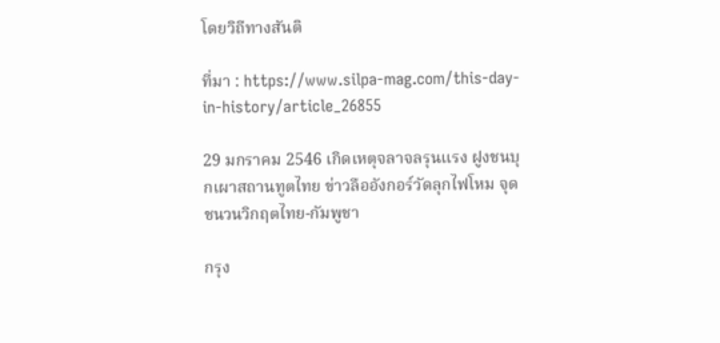โดยวิถีทางสันติ

ที่มา : https://www.silpa-mag.com/this-day-in-history/article_26855

29 มกราคม 2546 เกิดเหตุจลาจลรุนแรง ฝูงชนบุกเผาสถานทูตไทย ข่าวลืออังกอร์วัดลุกไฟโหม จุดชนวนวิกฤตไทย-กัมพูชา

กรุง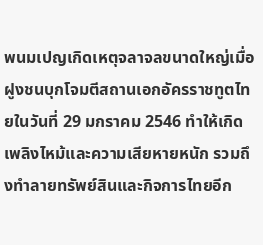พนมเปญเกิดเหตุจลาจลขนาดใหญ่เมื่อฝูงชนบุกโจมตีสถานเอกอัครราชทูตไทยในวันที่ 29 มกราคม 2546 ทำให้เกิดเพลิงไหม้และความเสียหายหนัก รวมถึงทำลายทรัพย์สินและกิจการไทยอีก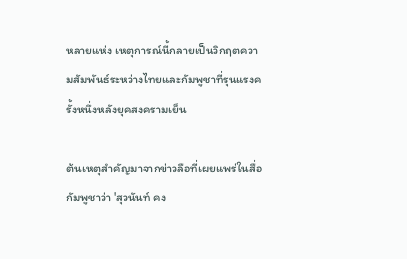หลายแห่ง เหตุการณ์นี้กลายเป็นวิกฤตความสัมพันธ์ระหว่างไทยและกัมพูชาที่รุนแรงครั้งหนึ่งหลังยุคสงครามเย็น

ต้นเหตุสำคัญมาจากข่าวลือที่เผยแพร่ในสื่อกัมพูชาว่า 'สุวนันท์ คง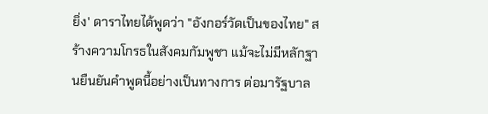ยิ่ง' ดาราไทยได้พูดว่า "อังกอร์วัดเป็นของไทย" สร้างความโกรธในสังคมกัมพูชา แม้จะไม่มีหลักฐานยืนยันคำพูดนี้อย่างเป็นทางการ ต่อมารัฐบาล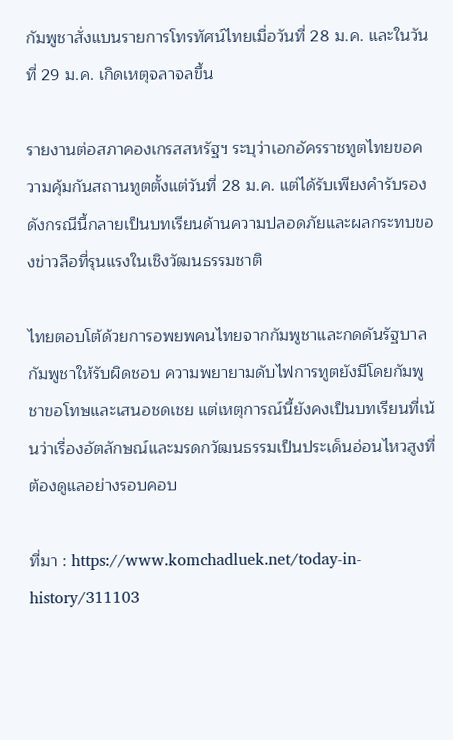กัมพูชาสั่งแบนรายการโทรทัศน์ไทยเมื่อวันที่ 28 ม.ค. และในวันที่ 29 ม.ค. เกิดเหตุจลาจลขึ้น

รายงานต่อสภาคองเกรสสหรัฐฯ ระบุว่าเอกอัครราชทูตไทยขอความคุ้มกันสถานทูตตั้งแต่วันที่ 28 ม.ค. แต่ได้รับเพียงคำรับรอง ดังกรณีนี้กลายเป็นบทเรียนด้านความปลอดภัยและผลกระทบของข่าวลือที่รุนแรงในเชิงวัฒนธรรมชาติ

ไทยตอบโต้ด้วยการอพยพคนไทยจากกัมพูชาและกดดันรัฐบาลกัมพูชาให้รับผิดชอบ ความพยายามดับไฟการทูตยังมีโดยกัมพูชาขอโทษและเสนอชดเชย แต่เหตุการณ์นี้ยังคงเป็นบทเรียนที่เน้นว่าเรื่องอัตลักษณ์และมรดกวัฒนธรรมเป็นประเด็นอ่อนไหวสูงที่ต้องดูแลอย่างรอบคอบ

ที่มา : https://www.komchadluek.net/today-in-history/311103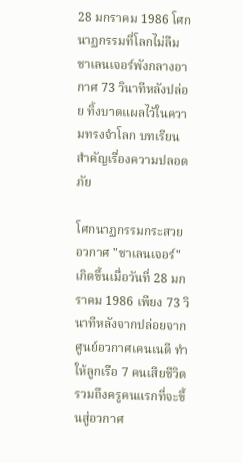28 มกราคม 1986 โศกนาฏกรรมที่โลกไม่ลืม ชาเลนเจอร์พังกลางอากาศ 73 วินาทีหลังปล่อย ทิ้งบาดแผลไว้ในความทรงจำโลก บทเรียนสำคัญเรื่องความปลอดภัย

โศกนาฏกรรมกระสวยอวกาศ "ชาเลนเจอร์" เกิดขึ้นเมื่อวันที่ 28 มกราคม 1986 เพียง 73 วินาทีหลังจากปล่อยจากศูนย์อวกาศเคนเนดี ทำให้ลูกเรือ 7 คนเสียชีวิตรวมถึงครูคนแรกที่จะขึ้นสู่อวกาศ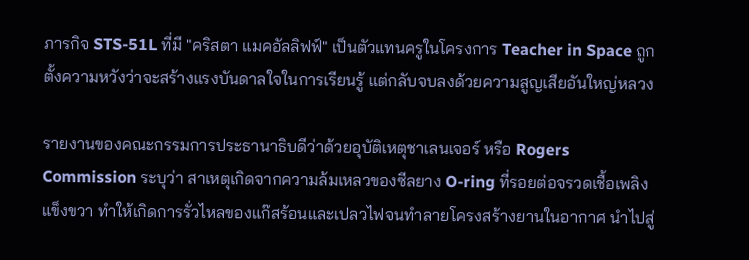ภารกิจ STS-51L ที่มี "คริสตา แมคอัลลิฟฟ์" เป็นตัวแทนครูในโครงการ Teacher in Space ถูกตั้งความหวังว่าจะสร้างแรงบันดาลใจในการเรียนรู้ แต่กลับจบลงด้วยความสูญเสียอันใหญ่หลวง

รายงานของคณะกรรมการประธานาธิบดีว่าด้วยอุบัติเหตุชาเลนเจอร์ หรือ Rogers Commission ระบุว่า สาเหตุเกิดจากความล้มเหลวของซีลยาง O-ring ที่รอยต่อจรวดเชื้อเพลิงแข็งขวา ทำให้เกิดการรั่วไหลของแก๊สร้อนและเปลวไฟจนทำลายโครงสร้างยานในอากาศ นำไปสู่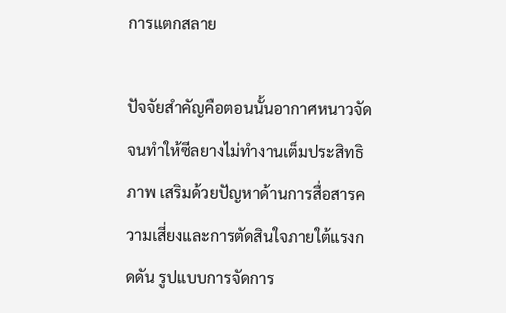การแตกสลาย

ปัจจัยสำคัญคือตอนนั้นอากาศหนาวจัดจนทำให้ซีลยางไม่ทำงานเต็มประสิทธิภาพ เสริมด้วยปัญหาด้านการสื่อสารความเสี่ยงและการตัดสินใจภายใต้แรงกดดัน รูปแบบการจัดการ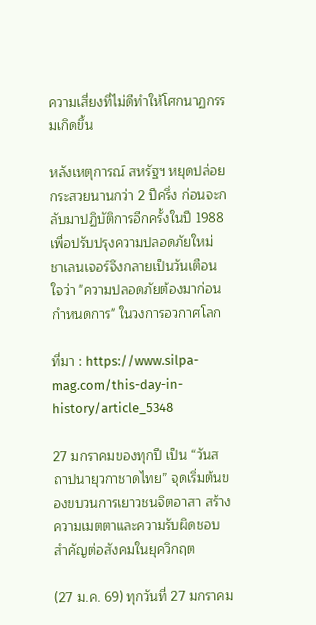ความเสี่ยงที่ไม่ดีทำให้โศกนาฏกรรมเกิดขึ้น

หลังเหตุการณ์ สหรัฐฯ หยุดปล่อยกระสวยนานกว่า 2 ปีครึ่ง ก่อนจะกลับมาปฏิบัติการอีกครั้งในปี 1988 เพื่อปรับปรุงความปลอดภัยใหม่ ชาเลนเจอร์จึงกลายเป็นวันเตือนใจว่า "ความปลอดภัยต้องมาก่อนกำหนดการ" ในวงการอวกาศโลก

ที่มา : https://www.silpa-mag.com/this-day-in-history/article_5348

27 มกราคมของทุกปี เป็น “วันสถาปนายุวกาชาดไทย” จุดเริ่มต้นของขบวนการเยาวชนจิตอาสา สร้างความเมตตาและความรับผิดชอบ สำคัญต่อสังคมในยุควิกฤต

(27 ม.ค. 69) ทุกวันที่ 27 มกราคม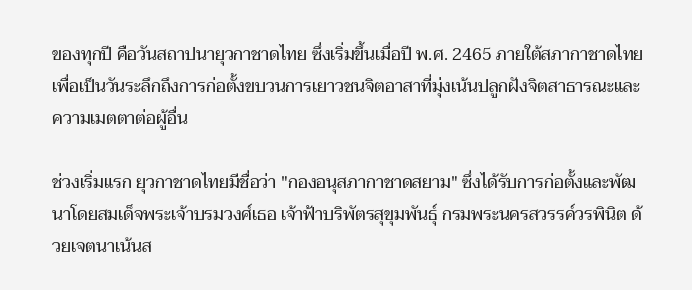ของทุกปี คือวันสถาปนายุวกาชาดไทย ซึ่งเริ่มขึ้นเมื่อปี พ.ศ. 2465 ภายใต้สภากาชาดไทย เพื่อเป็นวันระลึกถึงการก่อตั้งขบวนการเยาวชนจิตอาสาที่มุ่งเน้นปลูกฝังจิตสาธารณะและความเมตตาต่อผู้อื่น

ช่วงเริ่มแรก ยุวกาชาดไทยมีชื่อว่า "กองอนุสภากาชาดสยาม" ซึ่งได้รับการก่อตั้งและพัฒนาโดยสมเด็จพระเจ้าบรมวงศ์เธอ เจ้าฟ้าบริพัตรสุขุมพันธุ์ กรมพระนครสวรรค์วรพินิต ด้วยเจตนาเน้นส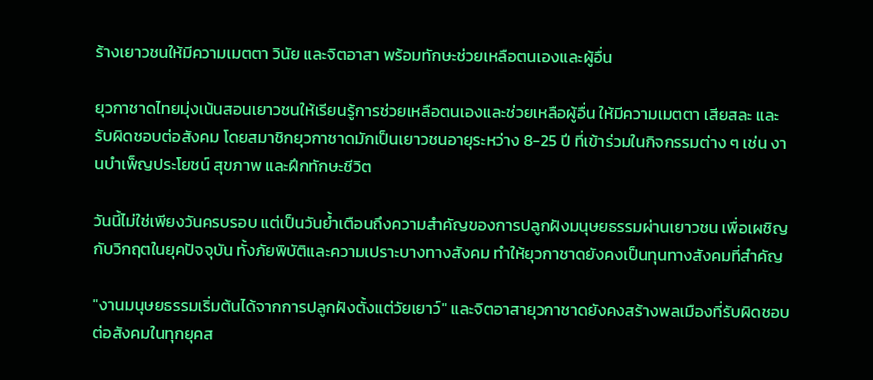ร้างเยาวชนให้มีความเมตตา วินัย และจิตอาสา พร้อมทักษะช่วยเหลือตนเองและผู้อื่น

ยุวกาชาดไทยมุ่งเน้นสอนเยาวชนให้เรียนรู้การช่วยเหลือตนเองและช่วยเหลือผู้อื่น ให้มีความเมตตา เสียสละ และรับผิดชอบต่อสังคม โดยสมาชิกยุวกาชาดมักเป็นเยาวชนอายุระหว่าง 8-25 ปี ที่เข้าร่วมในกิจกรรมต่าง ๆ เช่น งานบำเพ็ญประโยชน์ สุขภาพ และฝึกทักษะชีวิต

วันนี้ไม่ใช่เพียงวันครบรอบ แต่เป็นวันย้ำเตือนถึงความสำคัญของการปลูกฝังมนุษยธรรมผ่านเยาวชน เพื่อเผชิญกับวิกฤตในยุคปัจจุบัน ทั้งภัยพิบัติและความเปราะบางทางสังคม ทำให้ยุวกาชาดยังคงเป็นทุนทางสังคมที่สำคัญ

"งานมนุษยธรรมเริ่มต้นได้จากการปลูกฝังตั้งแต่วัยเยาว์" และจิตอาสายุวกาชาดยังคงสร้างพลเมืองที่รับผิดชอบต่อสังคมในทุกยุคส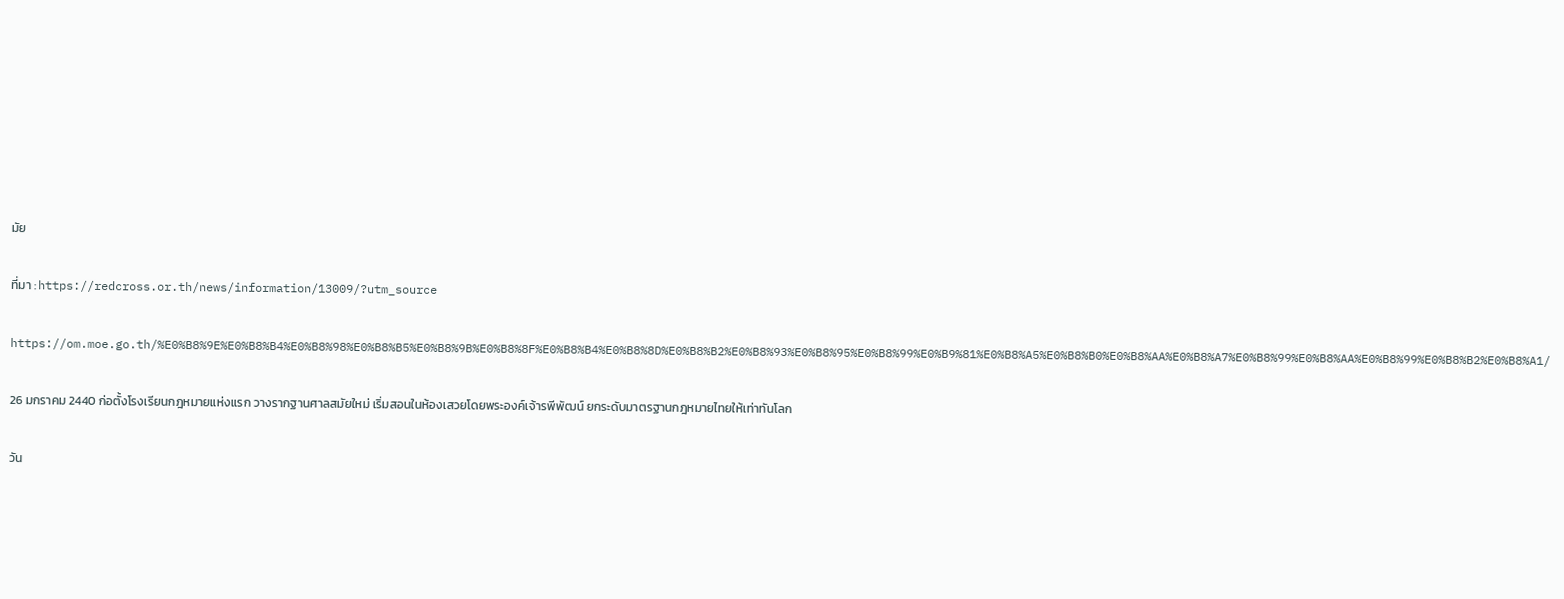มัย

ที่มา : https://redcross.or.th/news/information/13009/?utm_source

https://om.moe.go.th/%E0%B8%9E%E0%B8%B4%E0%B8%98%E0%B8%B5%E0%B8%9B%E0%B8%8F%E0%B8%B4%E0%B8%8D%E0%B8%B2%E0%B8%93%E0%B8%95%E0%B8%99%E0%B9%81%E0%B8%A5%E0%B8%B0%E0%B8%AA%E0%B8%A7%E0%B8%99%E0%B8%AA%E0%B8%99%E0%B8%B2%E0%B8%A1/

26 มกราคม 2440 ก่อตั้งโรงเรียนกฎหมายแห่งแรก วางรากฐานศาลสมัยใหม่ เริ่มสอนในห้องเสวยโดยพระองค์เจ้ารพีพัฒน์ ยกระดับมาตรฐานกฎหมายไทยให้เท่าทันโลก

วัน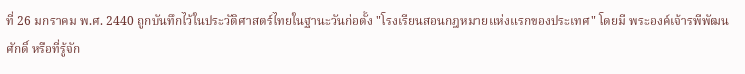ที่ 26 มกราคม พ.ศ. 2440 ถูกบันทึกไว้ในประวัติศาสตร์ไทยในฐานะวันก่อตั้ง "โรงเรียนสอนกฎหมายแห่งแรกของประเทศ" โดยมี พระองค์เจ้ารพีพัฒนศักดิ์ หรือที่รู้จัก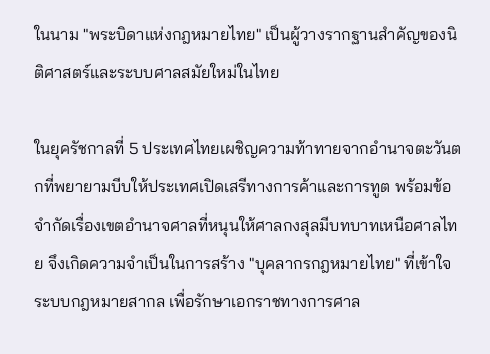ในนาม "พระบิดาแห่งกฎหมายไทย" เป็นผู้วางรากฐานสำคัญของนิติศาสตร์และระบบศาลสมัยใหม่ในไทย

ในยุครัชกาลที่ 5 ประเทศไทยเผชิญความท้าทายจากอำนาจตะวันตกที่พยายามบีบให้ประเทศเปิดเสรีทางการค้าและการทูต พร้อมข้อจำกัดเรื่องเขตอำนาจศาลที่หนุนให้ศาลกงสุลมีบทบาทเหนือศาลไทย จึงเกิดความจำเป็นในการสร้าง "บุคลากรกฎหมายไทย" ที่เข้าใจระบบกฎหมายสากล เพื่อรักษาเอกราชทางการศาล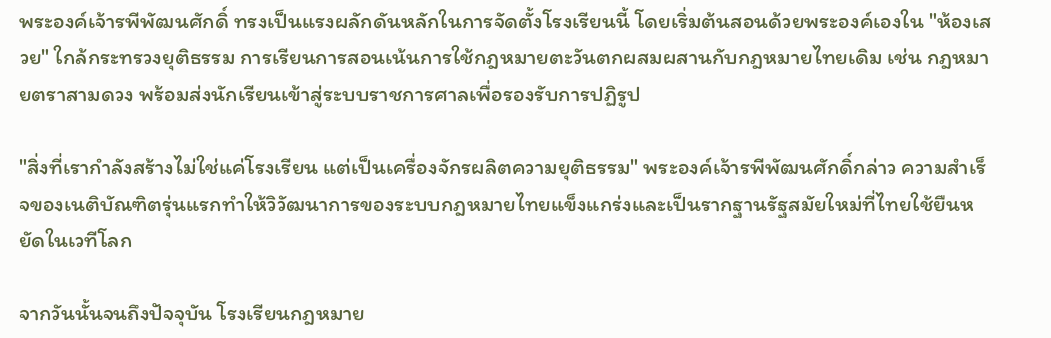พระองค์เจ้ารพีพัฒนศักดิ์ ทรงเป็นแรงผลักดันหลักในการจัดตั้งโรงเรียนนี้ โดยเริ่มต้นสอนด้วยพระองค์เองใน "ห้องเสวย" ใกล้กระทรวงยุติธรรม การเรียนการสอนเน้นการใช้กฎหมายตะวันตกผสมผสานกับกฎหมายไทยเดิม เช่น กฎหมายตราสามดวง พร้อมส่งนักเรียนเข้าสู่ระบบราชการศาลเพื่อรองรับการปฏิรูป

"สิ่งที่เรากำลังสร้างไม่ใช่แค่โรงเรียน แต่เป็นเครื่องจักรผลิตความยุติธรรม" พระองค์เจ้ารพีพัฒนศักดิ์กล่าว ความสำเร็จของเนติบัณฑิตรุ่นแรกทำให้วิวัฒนาการของระบบกฎหมายไทยแข็งแกร่งและเป็นรากฐานรัฐสมัยใหม่ที่ไทยใช้ยืนหยัดในเวทีโลก

จากวันนั้นจนถึงปัจจุบัน โรงเรียนกฎหมาย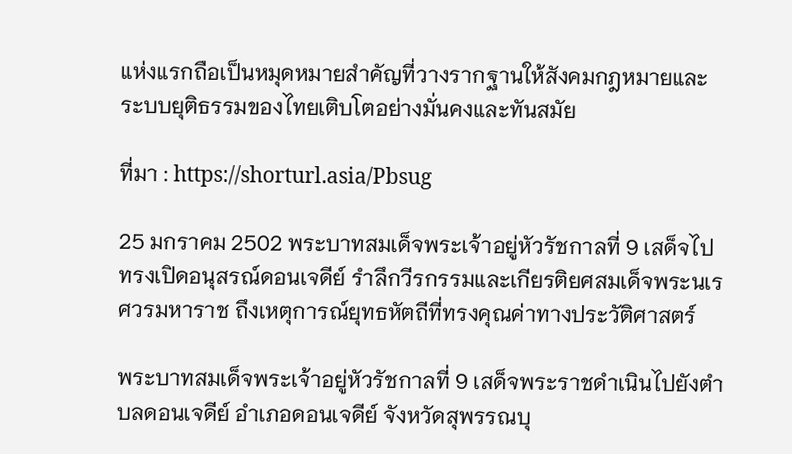แห่งแรกถือเป็นหมุดหมายสำคัญที่วางรากฐานให้สังคมกฎหมายและระบบยุติธรรมของไทยเติบโตอย่างมั่นคงและทันสมัย

ที่มา : https://shorturl.asia/Pbsug

25 มกราคม 2502 พระบาทสมเด็จพระเจ้าอยู่หัวรัชกาลที่ 9 เสด็จไปทรงเปิดอนุสรณ์ดอนเจดีย์ รำลึกวีรกรรมและเกียรติยศสมเด็จพระนเรศวรมหาราช ถึงเหตุการณ์ยุทธหัตถีที่ทรงคุณค่าทางประวัติศาสตร์

พระบาทสมเด็จพระเจ้าอยู่หัวรัชกาลที่ 9 เสด็จพระราชดำเนินไปยังตำบลดอนเจดีย์ อำเภอดอนเจดีย์ จังหวัดสุพรรณบุ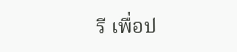รี เพื่อป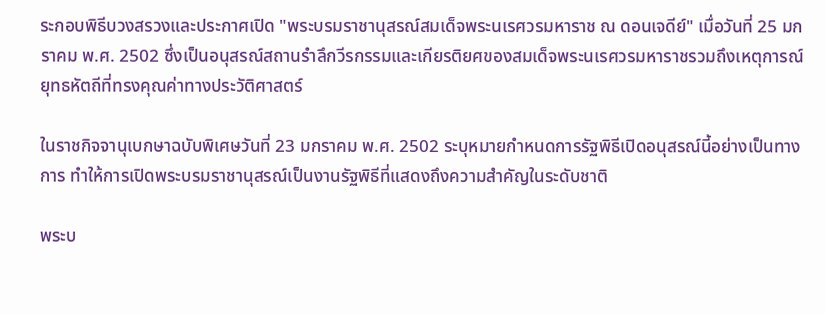ระกอบพิธีบวงสรวงและประกาศเปิด "พระบรมราชานุสรณ์สมเด็จพระนเรศวรมหาราช ณ ดอนเจดีย์" เมื่อวันที่ 25 มกราคม พ.ศ. 2502 ซึ่งเป็นอนุสรณ์สถานรำลึกวีรกรรมและเกียรติยศของสมเด็จพระนเรศวรมหาราชรวมถึงเหตุการณ์ยุทธหัตถีที่ทรงคุณค่าทางประวัติศาสตร์

ในราชกิจจานุเบกษาฉบับพิเศษวันที่ 23 มกราคม พ.ศ. 2502 ระบุหมายกำหนดการรัฐพิธีเปิดอนุสรณ์นี้อย่างเป็นทางการ ทำให้การเปิดพระบรมราชานุสรณ์เป็นงานรัฐพิธีที่แสดงถึงความสำคัญในระดับชาติ

พระบ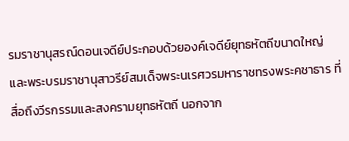รมราชานุสรณ์ดอนเจดีย์ประกอบด้วยองค์เจดีย์ยุทธหัตถีขนาดใหญ่ และพระบรมราชานุสาวรีย์สมเด็จพระนเรศวรมหาราชทรงพระคชาธาร ที่สื่อถึงวีรกรรมและสงครามยุทธหัตถี นอกจาก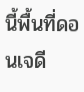นี้พื้นที่ดอนเจดี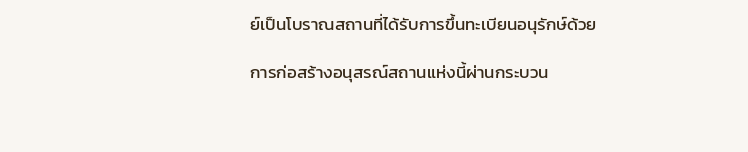ย์เป็นโบราณสถานที่ได้รับการขึ้นทะเบียนอนุรักษ์ด้วย

การก่อสร้างอนุสรณ์สถานแห่งนี้ผ่านกระบวน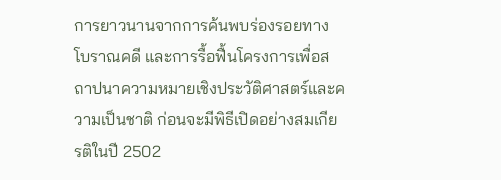การยาวนานจากการค้นพบร่องรอยทางโบราณคดี และการรื้อฟื้นโครงการเพื่อสถาปนาความหมายเชิงประวัติศาสตร์และความเป็นชาติ ก่อนจะมีพิธีเปิดอย่างสมเกียรติในปี 2502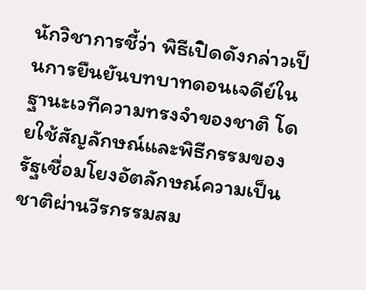นักวิชาการชี้ว่า พิธีเปิดดังกล่าวเป็นการยืนยันบทบาทดอนเจดีย์ในฐานะเวทีความทรงจำของชาติ โดยใช้สัญลักษณ์และพิธีกรรมของรัฐเชื่อมโยงอัตลักษณ์ความเป็นชาติผ่านวีรกรรมสม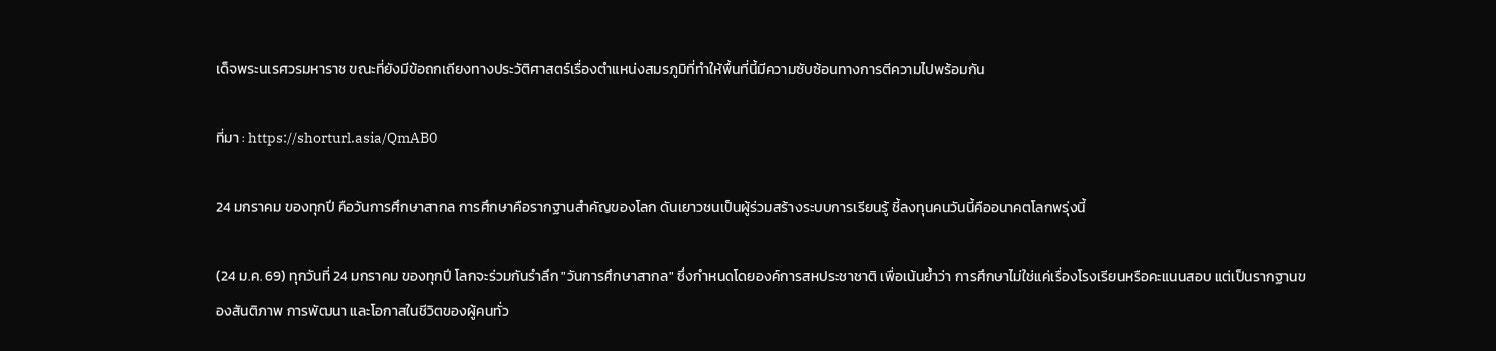เด็จพระนเรศวรมหาราช ขณะที่ยังมีข้อถกเถียงทางประวัติศาสตร์เรื่องตำแหน่งสมรภูมิที่ทำให้พื้นที่นี้มีความซับซ้อนทางการตีความไปพร้อมกัน

ที่มา : https://shorturl.asia/QmAB0

24 มกราคม ของทุกปี คือวันการศึกษาสากล การศึกษาคือรากฐานสำคัญของโลก ดันเยาวชนเป็นผู้ร่วมสร้างระบบการเรียนรู้ ชี้ลงทุนคนวันนี้คืออนาคตโลกพรุ่งนี้

(24 ม.ค. 69) ทุกวันที่ 24 มกราคม ของทุกปี โลกจะร่วมกันรำลึก "วันการศึกษาสากล" ซึ่งกำหนดโดยองค์การสหประชาชาติ เพื่อเน้นย้ำว่า การศึกษาไม่ใช่แค่เรื่องโรงเรียนหรือคะแนนสอบ แต่เป็นรากฐานของสันติภาพ การพัฒนา และโอกาสในชีวิตของผู้คนทั่ว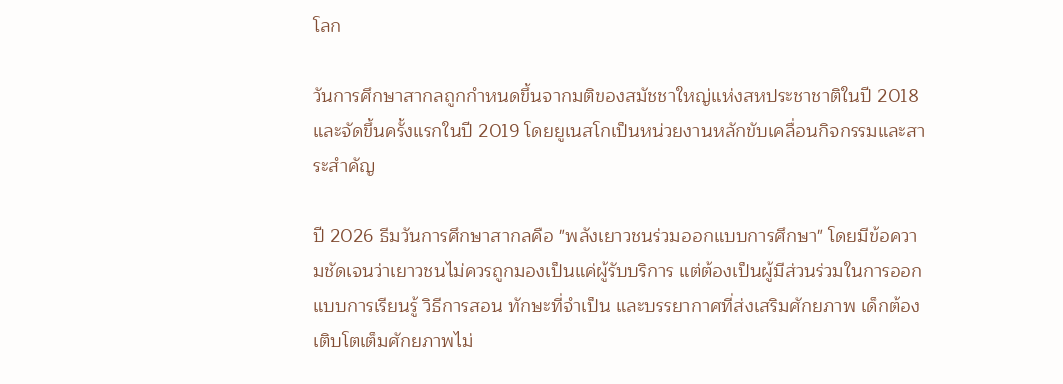โลก

วันการศึกษาสากลถูกกำหนดขึ้นจากมติของสมัชชาใหญ่แห่งสหประชาชาติในปี 2018 และจัดขึ้นครั้งแรกในปี 2019 โดยยูเนสโกเป็นหน่วยงานหลักขับเคลื่อนกิจกรรมและสาระสำคัญ

ปี 2026 ธีมวันการศึกษาสากลคือ "พลังเยาวชนร่วมออกแบบการศึกษา" โดยมีข้อความชัดเจนว่าเยาวชนไม่ควรถูกมองเป็นแค่ผู้รับบริการ แต่ต้องเป็นผู้มีส่วนร่วมในการออกแบบการเรียนรู้ วิธีการสอน ทักษะที่จำเป็น และบรรยากาศที่ส่งเสริมศักยภาพ เด็กต้องเติบโตเต็มศักยภาพไม่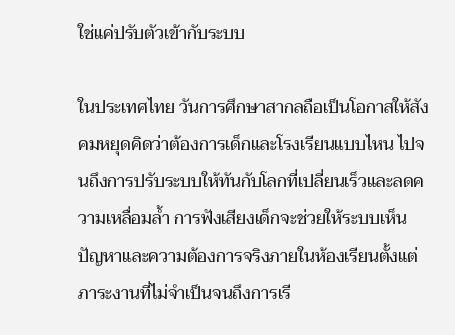ใช่แค่ปรับตัวเข้ากับระบบ

ในประเทศไทย วันการศึกษาสากลถือเป็นโอกาสให้สังคมหยุดคิดว่าต้องการเด็กและโรงเรียนแบบไหน ไปจนถึงการปรับระบบให้ทันกับโลกที่เปลี่ยนเร็วและลดความเหลื่อมล้ำ การฟังเสียงเด็กจะช่วยให้ระบบเห็นปัญหาและความต้องการจริงภายในห้องเรียนตั้งแต่ภาระงานที่ไม่จำเป็นจนถึงการเรี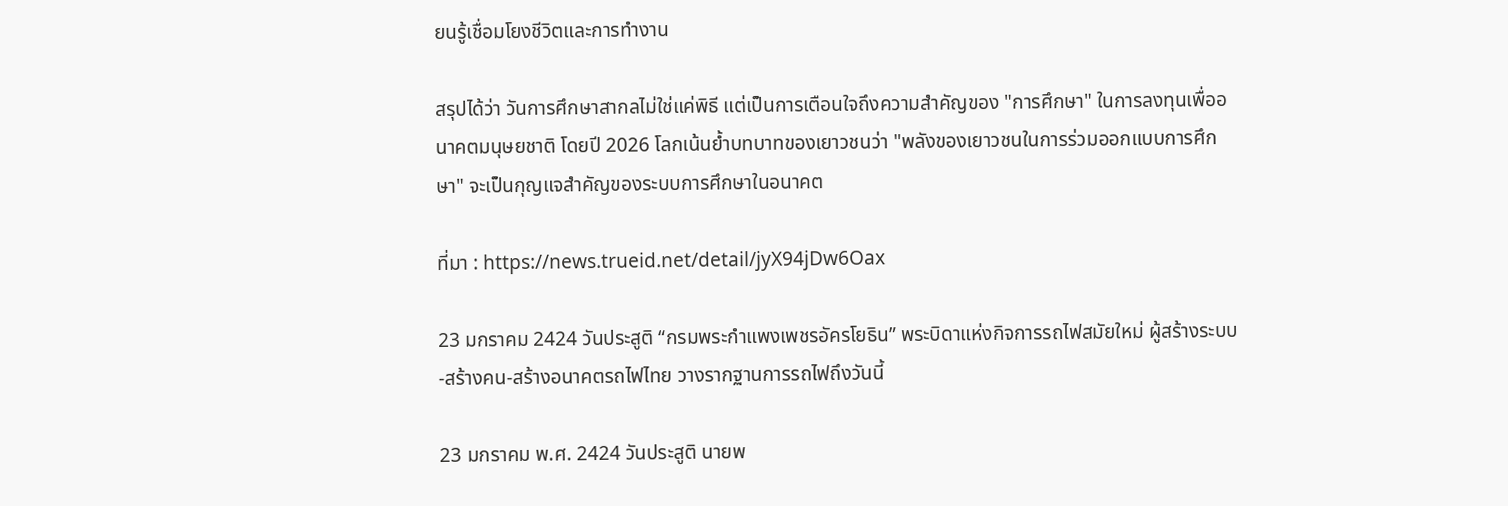ยนรู้เชื่อมโยงชีวิตและการทำงาน

สรุปได้ว่า วันการศึกษาสากลไม่ใช่แค่พิธี แต่เป็นการเตือนใจถึงความสำคัญของ "การศึกษา" ในการลงทุนเพื่ออนาคตมนุษยชาติ โดยปี 2026 โลกเน้นย้ำบทบาทของเยาวชนว่า "พลังของเยาวชนในการร่วมออกแบบการศึกษา" จะเป็นกุญแจสำคัญของระบบการศึกษาในอนาคต

ที่มา : https://news.trueid.net/detail/jyX94jDw6Oax

23 มกราคม 2424 วันประสูติ “กรมพระกำแพงเพชรอัครโยธิน” พระบิดาแห่งกิจการรถไฟสมัยใหม่ ผู้สร้างระบบ-สร้างคน-สร้างอนาคตรถไฟไทย วางรากฐานการรถไฟถึงวันนี้

23 มกราคม พ.ศ. 2424 วันประสูติ นายพ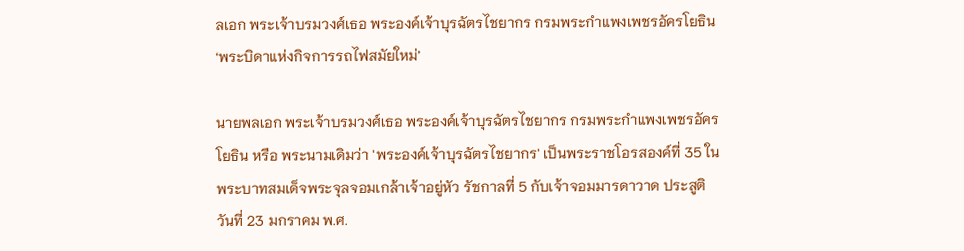ลเอก พระเจ้าบรมวงศ์เธอ พระองค์เจ้าบุรฉัตรไชยากร กรมพระกำแพงเพชรอัครโยธิน ‘พระบิดาแห่งกิจการรถไฟสมัยใหม่’

นายพลเอก พระเจ้าบรมวงศ์เธอ พระองค์เจ้าบุรฉัตรไชยากร กรมพระกำแพงเพชรอัครโยธิน หรือ พระนามเดิมว่า 'พระองค์เจ้าบุรฉัตรไชยากร' เป็นพระราชโอรสองค์ที่ 35 ในพระบาทสมเด็จพระจุลจอมเกล้าเจ้าอยู่หัว รัชกาลที่ 5 กับเจ้าจอมมารดาวาด ประสูติ วันที่ 23 มกราคม พ.ศ.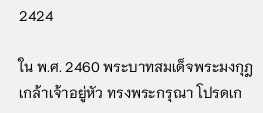2424

ใน พ.ศ. 2460 พระบาทสมเด็จพระมงกุฎเกล้าเจ้าอยู่หัว ทรงพระกรุณา โปรดเก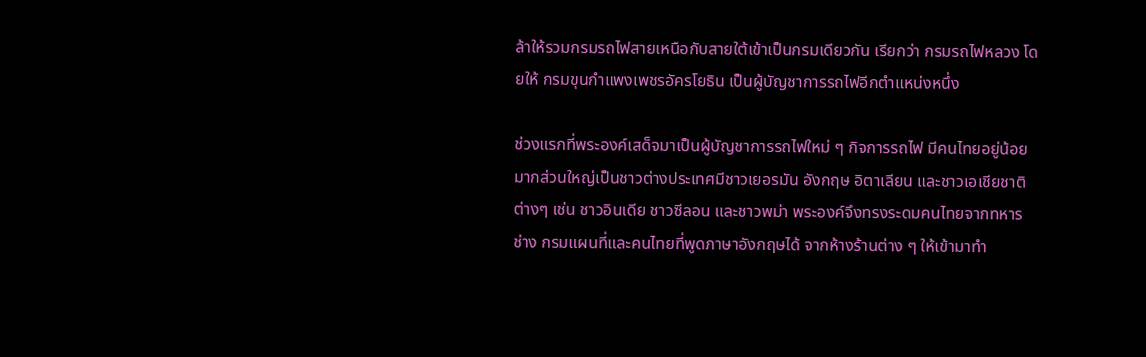ล้าให้รวมกรมรถไฟสายเหนือกับสายใต้เข้าเป็นกรมเดียวกัน เรียกว่า กรมรถไฟหลวง โดยให้ กรมขุนกำแพงเพชรอัครโยธิน เป็นผู้บัญชาการรถไฟอีกตำแหน่งหนึ่ง

ช่วงแรกที่พระองค์เสด็จมาเป็นผู้บัญชาการรถไฟใหม่ ๆ กิจการรถไฟ มีคนไทยอยู่น้อยมากส่วนใหญ่เป็นชาวต่างประเทศมีชาวเยอรมัน อังกฤษ อิตาเลียน และชาวเอเชียชาติต่างๆ เช่น ชาวอินเดีย ชาวซีลอน และชาวพม่า พระองค์จึงทรงระดมคนไทยจากทหารช่าง กรมแผนที่และคนไทยที่พูดภาษาอังกฤษได้ จากห้างร้านต่าง ๆ ให้เข้ามาทำ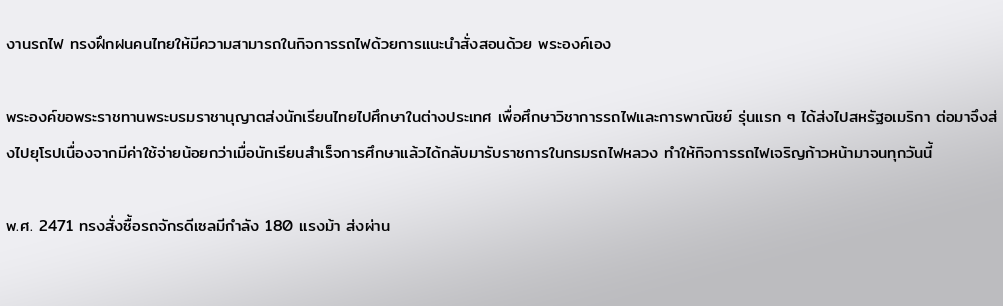งานรถไฟ ทรงฝึกฝนคนไทยให้มีความสามารถในกิจการรถไฟด้วยการแนะนำสั่งสอนด้วย พระองค์เอง

พระองค์ขอพระราชทานพระบรมราชานุญาตส่งนักเรียนไทยไปศึกษาในต่างประเทศ เพื่อศึกษาวิชาการรถไฟและการพาณิชย์ รุ่นแรก ๆ ได้ส่งไปสหรัฐอเมริกา ต่อมาจึงส่งไปยุโรปเนื่องจากมีค่าใช้จ่ายน้อยกว่าเมื่อนักเรียนสำเร็จการศึกษาแล้วได้กลับมารับราชการในกรมรถไฟหลวง ทำให้กิจการรถไฟเจริญก้าวหน้ามาจนทุกวันนี้

พ.ศ. 2471 ทรงสั่งซื้อรถจักรดีเซลมีกำลัง 180 แรงม้า ส่งผ่าน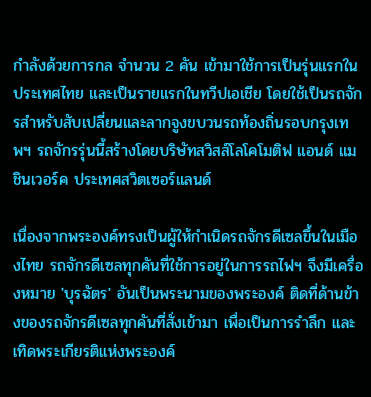กำลังด้วยการกล จำนวน 2 คัน เข้ามาใช้การเป็นรุ่นแรกในประเทศไทย และเป็นรายแรกในทวีปเอเชีย โดยใช้เป็นรถจักรสำหรับสับเปลี่ยนและลากจูงขบวนรถท้องถิ่นรอบกรุงเทพฯ รถจักรรุ่นนี้สร้างโดยบริษัทสวิสส์โลโคโมติฟ แอนด์ แมชินเวอร์ค ประเทศสวิตเซอร์แลนด์

เนื่องจากพระองค์ทรงเป็นผู้ให้กำเนิดรถจักรดีเซลขึ้นในเมืองไทย รถจักรดีเซลทุกคันที่ใช้การอยู่ในการรถไฟฯ จึงมีเครื่องหมาย 'บุรฉัตร' อันเป็นพระนามของพระองค์ ติดที่ด้านข้างของรถจักรดีเซลทุกคันที่สั่งเข้ามา เพื่อเป็นการรำลึก และ เทิดพระเกียรติแห่งพระองค์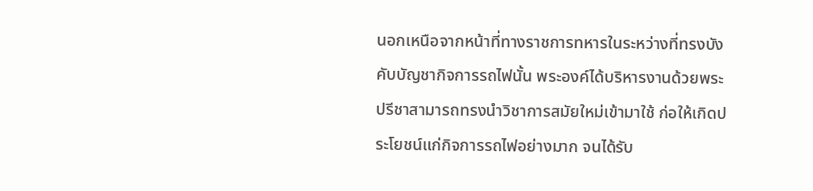นอกเหนือจากหน้าที่ทางราชการทหารในระหว่างที่ทรงบังคับบัญชากิจการรถไฟนั้น พระองค์ได้บริหารงานด้วยพระปรีชาสามารถทรงนำวิชาการสมัยใหม่เข้ามาใช้ ก่อให้เกิดประโยชน์แก่กิจการรถไฟอย่างมาก จนได้รับ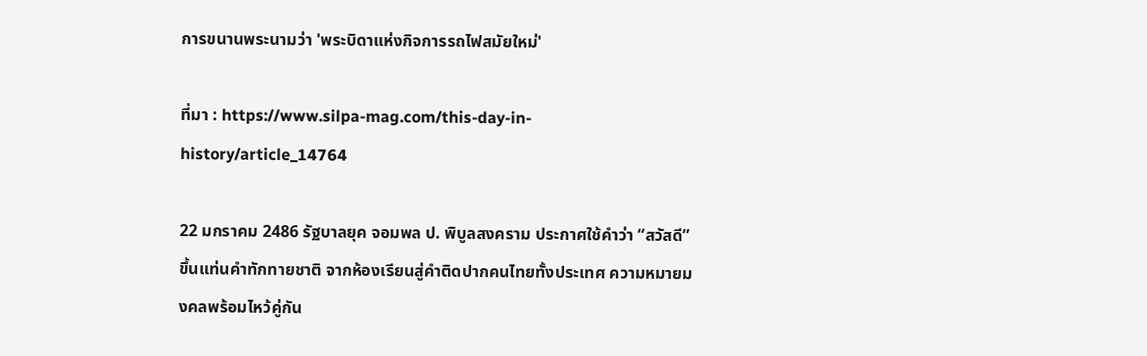การขนานพระนามว่า 'พระบิดาแห่งกิจการรถไฟสมัยใหม่'

ที่มา : https://www.silpa-mag.com/this-day-in-history/article_14764

22 มกราคม 2486 รัฐบาลยุค จอมพล ป. พิบูลสงคราม ประกาศใช้คำว่า “สวัสดี” ขึ้นแท่นคำทักทายชาติ จากห้องเรียนสู่คำติดปากคนไทยทั้งประเทศ ความหมายมงคลพร้อมไหว้คู่กัน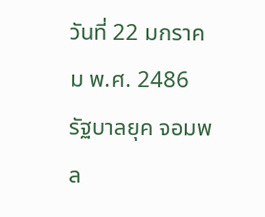วันที่ 22 มกราคม พ.ศ. 2486 รัฐบาลยุค จอมพล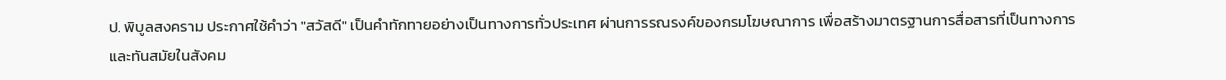ป. พิบูลสงคราม ประกาศใช้คำว่า "สวัสดี" เป็นคำทักทายอย่างเป็นทางการทั่วประเทศ ผ่านการรณรงค์ของกรมโฆษณาการ เพื่อสร้างมาตรฐานการสื่อสารที่เป็นทางการและทันสมัยในสังคม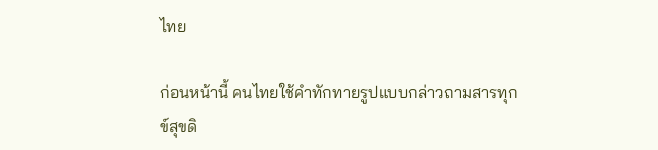ไทย

ก่อนหน้านี้ คนไทยใช้คำทักทายรูปแบบกล่าวถามสารทุกข์สุขดิ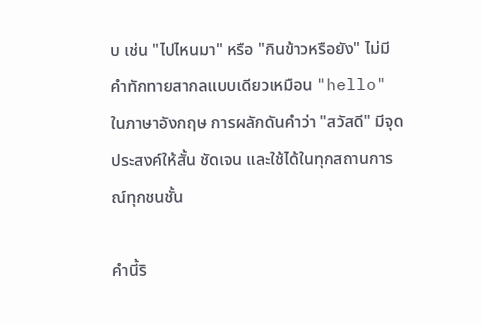บ เช่น "ไปไหนมา" หรือ "กินข้าวหรือยัง" ไม่มีคำทักทายสากลแบบเดียวเหมือน "hello" ในภาษาอังกฤษ การผลักดันคำว่า "สวัสดี" มีจุดประสงค์ให้สั้น ชัดเจน และใช้ได้ในทุกสถานการณ์ทุกชนชั้น

คำนี้ริ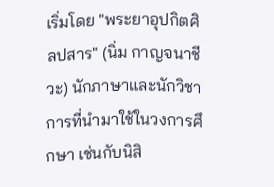เริ่มโดย "พระยาอุปกิตศิลปสาร" (นิ่ม กาญจนาชีวะ) นักภาษาและนักวิชาการที่นำมาใช้ในวงการศึกษา เช่นกับนิสิ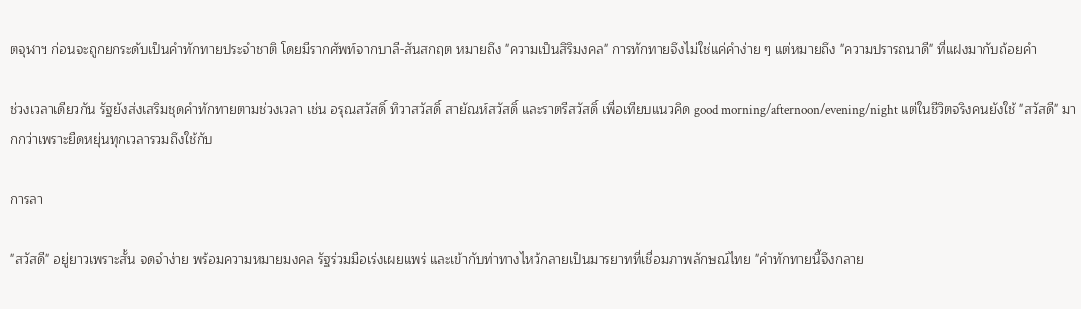ตจุฬาฯ ก่อนจะถูกยกระดับเป็นคำทักทายประจำชาติ โดยมีรากศัพท์จากบาลี-สันสกฤต หมายถึง "ความเป็นสิริมงคล" การทักทายจึงไม่ใช่แค่คำง่าย ๆ แต่หมายถึง "ความปรารถนาดี" ที่แฝงมากับถ้อยคำ

ช่วงเวลาเดียวกัน รัฐยังส่งเสริมชุดคำทักทายตามช่วงเวลา เช่น อรุณสวัสดิ์ ทิวาสวัสดิ์ สายัณห์สวัสดิ์ และราตรีสวัสดิ์ เพื่อเทียบแนวคิด good morning/afternoon/evening/night แต่ในชีวิตจริงคนยังใช้ "สวัสดี" มากกว่าเพราะยืดหยุ่นทุกเวลารวมถึงใช้กับ

การลา

"สวัสดี" อยู่ยาวเพราะสั้น จดจำง่าย พร้อมความหมายมงคล รัฐร่วมมือเร่งเผยแพร่ และเข้ากับท่าทางไหว้กลายเป็นมารยาทที่เชื่อมภาพลักษณ์ไทย "คำทักทายนี้จึงกลาย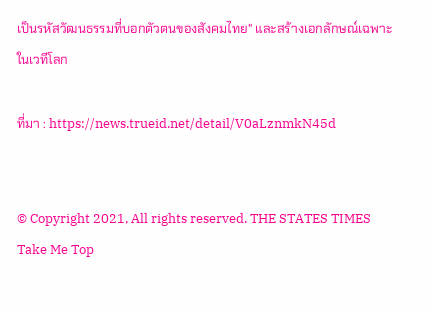เป็นรหัสวัฒนธรรมที่บอกตัวตนของสังคมไทย" และสร้างเอกลักษณ์เฉพาะในเวทีโลก

ที่มา : https://news.trueid.net/detail/V0aLznmkN45d


© Copyright 2021, All rights reserved. THE STATES TIMES
Take Me Top